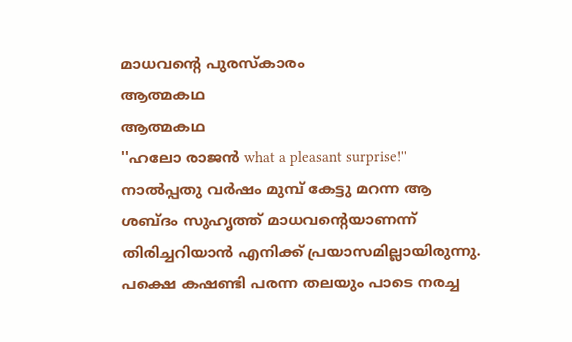മാധവന്റെ പുരസ്കാരം
ആത്മകഥ
ആത്മകഥ
''ഹലോ രാജൻ what a pleasant surprise!'' നാൽപ്പതു വർഷം മുമ്പ് കേട്ടു മറന്ന ആ ശബ്ദം സുഹൃത്ത് മാധവന്റെയാണന്ന് തിരിച്ചറിയാൻ എനിക്ക് പ്രയാസമില്ലായിരുന്നു. പക്ഷെ കഷണ്ടി പരന്ന തലയും പാടെ നരച്ച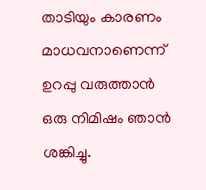താടിയും കാരണം മാധവനാണെന്ന് ഉറപ്പു വരുത്താൻ ഒരു നിമിഷം ഞാൻ ശങ്കിച്ചു.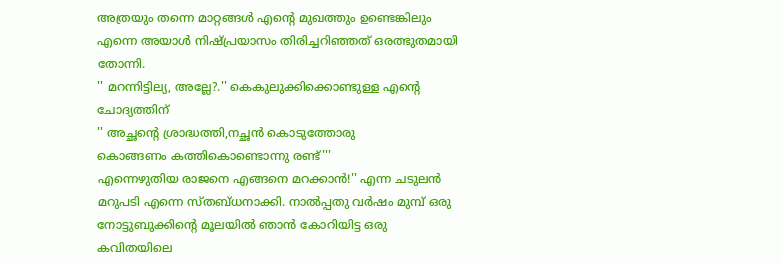അത്രയും തന്നെ മാറ്റങ്ങൾ എന്റെ മുഖത്തും ഉണ്ടെങ്കിലും എന്നെ അയാൾ നിഷ്പ്രയാസം തിരിച്ചറിഞ്ഞത് ഒരത്ഭുതമായി തോന്നി.
'' മറന്നിട്ടില്യ, അല്ലേ?.'' കെകുലുക്കിക്കൊണ്ടുള്ള എന്റെ ചോദ്യത്തിന്
'' അച്ഛന്റെ ശ്രാദ്ധത്തി,നച്ഛൻ കൊടുത്തോരു
കൊങ്ങണം കത്തികൊണ്ടൊന്നു രണ്ട്'''
എന്നെഴുതിയ രാജനെ എങ്ങനെ മറക്കാൻ!'' എന്ന ചടുലൻ മറുപടി എന്നെ സ്തബ്ധനാക്കി. നാൽപ്പതു വർഷം മുമ്പ് ഒരു നോട്ടുബുക്കിന്റെ മൂലയിൽ ഞാൻ കോറിയിട്ട ഒരു കവിതയിലെ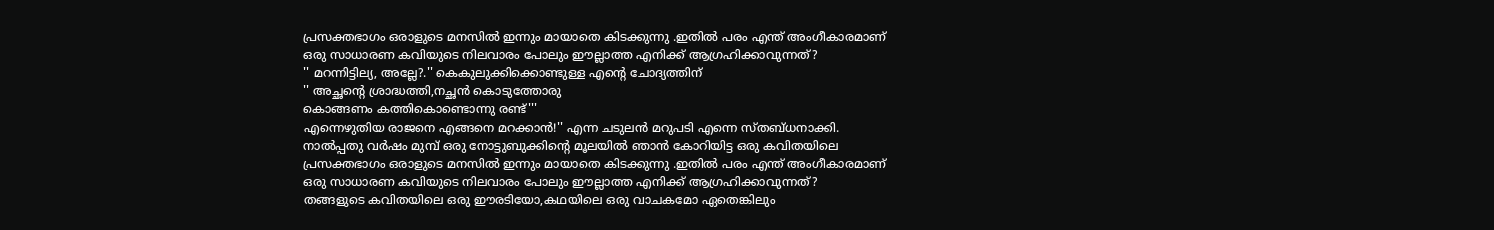പ്രസക്തഭാഗം ഒരാളുടെ മനസിൽ ഇന്നും മായാതെ കിടക്കുന്നു .ഇതിൽ പരം എന്ത് അംഗീകാരമാണ് ഒരു സാധാരണ കവിയുടെ നിലവാരം പോലും ഈല്ലാത്ത എനിക്ക് ആഗ്രഹിക്കാവുന്നത്?
'' മറന്നിട്ടില്യ, അല്ലേ?.'' കെകുലുക്കിക്കൊണ്ടുള്ള എന്റെ ചോദ്യത്തിന്
'' അച്ഛന്റെ ശ്രാദ്ധത്തി,നച്ഛൻ കൊടുത്തോരു
കൊങ്ങണം കത്തികൊണ്ടൊന്നു രണ്ട്'''
എന്നെഴുതിയ രാജനെ എങ്ങനെ മറക്കാൻ!'' എന്ന ചടുലൻ മറുപടി എന്നെ സ്തബ്ധനാക്കി. നാൽപ്പതു വർഷം മുമ്പ് ഒരു നോട്ടുബുക്കിന്റെ മൂലയിൽ ഞാൻ കോറിയിട്ട ഒരു കവിതയിലെ പ്രസക്തഭാഗം ഒരാളുടെ മനസിൽ ഇന്നും മായാതെ കിടക്കുന്നു .ഇതിൽ പരം എന്ത് അംഗീകാരമാണ് ഒരു സാധാരണ കവിയുടെ നിലവാരം പോലും ഈല്ലാത്ത എനിക്ക് ആഗ്രഹിക്കാവുന്നത്?
തങ്ങളുടെ കവിതയിലെ ഒരു ഈരടിയോ,കഥയിലെ ഒരു വാചകമോ ഏതെങ്കിലും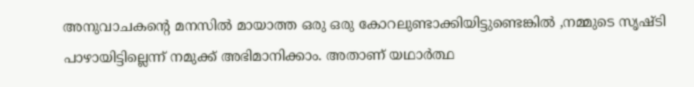അനുവാചകന്റെ മനസിൽ മായാത്ത ഒരു ഒരു കോറലുണ്ടാക്കിയിട്ടുണ്ടെങ്കിൽ ,നമ്മുടെ സൃഷ്ടി പാഴായിട്ടില്ലെന്ന് നമുക്ക് അഭിമാനിക്കാം. അതാണ് യഥാർത്ഥ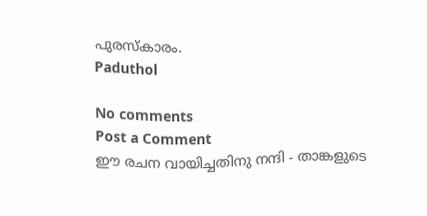പുരസ്കാരം.
Paduthol

No comments
Post a Comment
ഈ രചന വായിച്ചതിനു നന്ദി - താങ്കളുടെ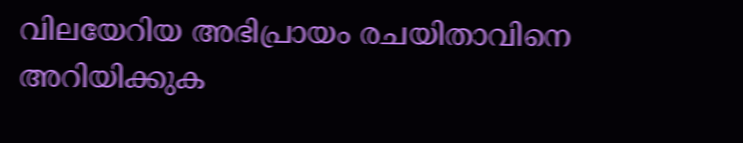വിലയേറിയ അഭിപ്രായം രചയിതാവിനെ അറിയിക്കുക